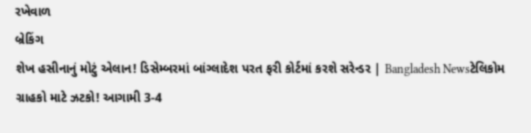રખેવાળ
બ્રેકિંગ
શેખ હસીનાનું મોટું એલાન! ડિસેમ્બરમાં બાંગ્લાદેશ પરત ફરી કોર્ટમાં કરશે સરેન્ડર | Bangladesh Newsટેલિકોમ ગ્રાહકો માટે ઝટકો! આગામી 3-4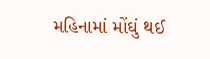મહિનામાં મોંઘું થઈ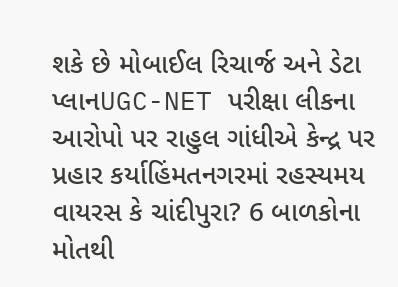શકે છે મોબાઈલ રિચાર્જ અને ડેટા પ્લાનUGC-NET પરીક્ષા લીકના આરોપો પર રાહુલ ગાંધીએ કેન્દ્ર પર પ્રહાર કર્યાહિંમતનગરમાં રહસ્યમય વાયરસ કે ચાંદીપુરા? 6 બાળકોના મોતથી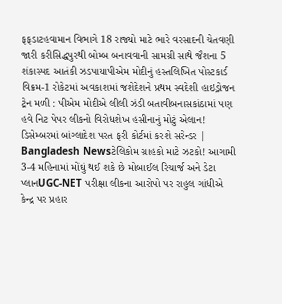ફફડાટહવામાન વિભાગે 18 રાજ્યો માટે ભારે વરસાદની ચેતવણી જારી કરીસિદ્ધપુરથી બોમ્બ બનાવવાની સામગ્રી સાથે જૈશના 5 શંકાસ્પદ આતંકી ઝડપાયાપીએમ મોદીનું હસ્તલિખિત પોસ્ટકાર્ડ વિક્રમ-1 રોકેટમાં અવકાશમાં જશેદેશને પ્રથમ સ્વદેશી હાઇડ્રોજન ટ્રેન મળી : પીએમ મોદીએ લીલી ઝંડી બતાવીબનાસકાંઠામાં પણ હવે નિટ પેપર લીકનો વિરોધશેખ હસીનાનું મોટું એલાન! ડિસેમ્બરમાં બાંગ્લાદેશ પરત ફરી કોર્ટમાં કરશે સરેન્ડર | Bangladesh Newsટેલિકોમ ગ્રાહકો માટે ઝટકો! આગામી 3-4 મહિનામાં મોંઘું થઈ શકે છે મોબાઈલ રિચાર્જ અને ડેટા પ્લાનUGC-NET પરીક્ષા લીકના આરોપો પર રાહુલ ગાંધીએ કેન્દ્ર પર પ્રહાર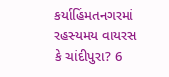કર્યાહિંમતનગરમાં રહસ્યમય વાયરસ કે ચાંદીપુરા? 6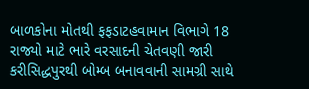બાળકોના મોતથી ફફડાટહવામાન વિભાગે 18 રાજ્યો માટે ભારે વરસાદની ચેતવણી જારી કરીસિદ્ધપુરથી બોમ્બ બનાવવાની સામગ્રી સાથે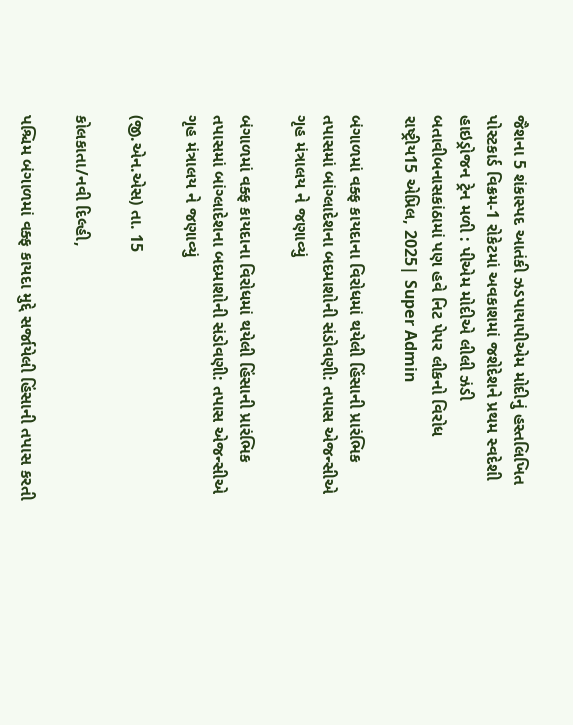જૈશના 5 શંકાસ્પદ આતંકી ઝડપાયાપીએમ મોદીનું હસ્તલિખિત પોસ્ટકાર્ડ વિક્રમ-1 રોકેટમાં અવકાશમાં જશેદેશને પ્રથમ સ્વદેશી હાઇડ્રોજન ટ્રેન મળી : પીએમ મોદીએ લીલી ઝંડી બતાવીબનાસકાંઠામાં પણ હવે નિટ પેપર લીકનો વિરોધ
રાષ્ટ્રીય15 એપ્રિલ, 2025| Super Admin

બંગાળમાં વક્ફ કાયદાના વિરોધમાં થયેલી હિંસાની પ્રારંભિક તપાસમાં બાંગ્લાદેશના બદમાશોની સંડોવણી: તપાસ એજન્સીએ ગૃહ મંત્રાલય ને જણાવ્યું

બંગાળમાં વક્ફ કાયદાના વિરોધમાં થયેલી હિંસાની પ્રારંભિક તપાસમાં બાંગ્લાદેશના બદમાશોની સંડોવણી: તપાસ એજન્સીએ ગૃહ મંત્રાલય ને જણાવ્યું

(જી.એન.એસ) તા. 15

કોલકાતા/નવી દિલ્હી,

પશ્ચિમ બંગાળમાં વક્ફ કાયદા મુદ્દે સર્જાયેલી હિંસાની તપાસ કરતી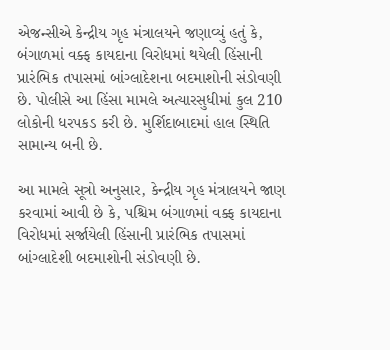એજન્સીએ કેન્દ્રીય ગૃહ મંત્રાલયને જણાવ્યું હતું કે, બંગાળમાં વક્ફ કાયદાના વિરોધમાં થયેલી હિંસાની પ્રારંભિક તપાસમાં બાંગ્લાદેશના બદમાશોની સંડોવણી છે. પોલીસે આ હિંસા મામલે અત્યારસુધીમાં કુલ 210 લોકોની ધરપકડ કરી છે. મુર્શિદાબાદમાં હાલ સ્થિતિ સામાન્ય બની છે.

આ મામલે સૂત્રો અનુસાર, કેન્દ્રીય ગૃહ મંત્રાલયને જાણ કરવામાં આવી છે કે, પશ્ચિમ બંગાળમાં વક્ફ કાયદાના વિરોધમાં સર્જાયેલી હિંસાની પ્રારંભિક તપાસમાં બાંગ્લાદેશી બદમાશોની સંડોવણી છે.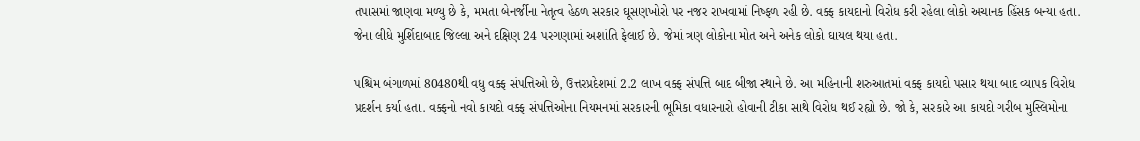તપાસમાં જાણવા મળ્યુ છે કે, મમતા બેનર્જીના નેતૃત્વ હેઠળ સરકાર ઘૂસણખોરો પર નજર રાખવામાં નિષ્ફળ રહી છે. વક્ફ કાયદાનો વિરોધ કરી રહેલા લોકો અચાનક હિંસક બન્યા હતા. જેના લીધે મુર્શિદાબાદ જિલ્લા અને દક્ષિણ 24 પરગણામાં અશાંતિ ફેલાઈ છે. જેમાં ત્રણ લોકોના મોત અને અનેક લોકો ઘાયલ થયા હતા.

પશ્ચિમ બંગાળમાં 80480થી વધુ વક્ફ સંપત્તિઓ છે, ઉત્તરપ્રદેશમાં 2.2 લાખ વક્ફ સંપત્તિ બાદ બીજા સ્થાને છે. આ મહિનાની શરુઆતમાં વક્ફ કાયદો પસાર થયા બાદ વ્યાપક વિરોધ પ્રદર્શન કર્યા હતા. વક્ફનો નવો કાયદો વક્ફ સંપત્તિઓના નિયમનમાં સરકારની ભૂમિકા વધારનારો હોવાની ટીકા સાથે વિરોધ થઈ રહ્યો છે. જો કે, સરકારે આ કાયદો ગરીબ મુસ્લિમોના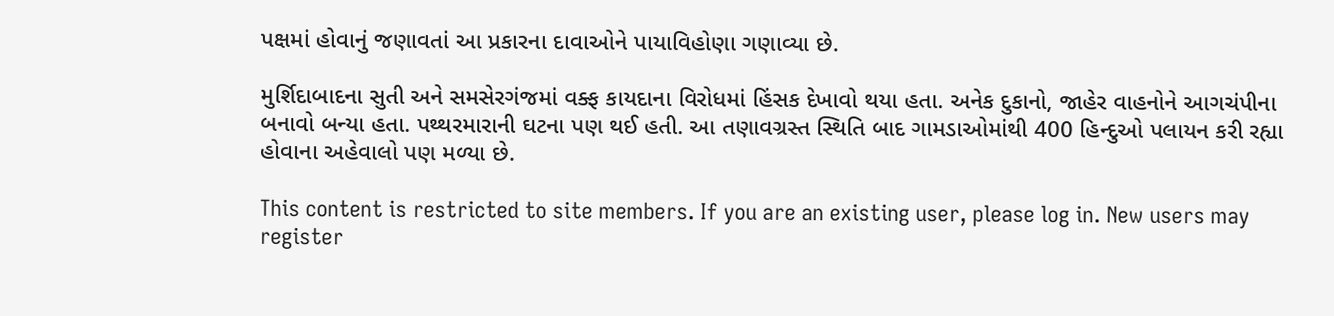પક્ષમાં હોવાનું જણાવતાં આ પ્રકારના દાવાઓને પાયાવિહોણા ગણાવ્યા છે.

મુર્શિદાબાદના સુતી અને સમસેરગંજમાં વક્ફ કાયદાના વિરોધમાં હિંસક દેખાવો થયા હતા. અનેક દુકાનો, જાહેર વાહનોને આગચંપીના બનાવો બન્યા હતા. પથ્થરમારાની ઘટના પણ થઈ હતી. આ તણાવગ્રસ્ત સ્થિતિ બાદ ગામડાઓમાંથી 400 હિન્દુઓ પલાયન કરી રહ્યા હોવાના અહેવાલો પણ મળ્યા છે.

This content is restricted to site members. If you are an existing user, please log in. New users may register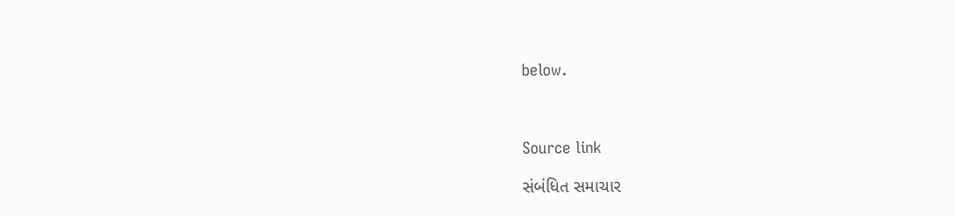below.



Source link

સંબંધિત સમાચાર